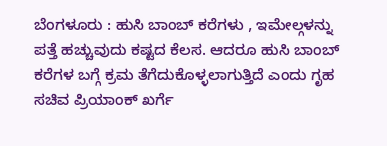ಬೆಂಗಳೂರು : ಹುಸಿ ಬಾಂಬ್ ಕರೆಗಳು , ಇಮೇಲ್ಗಳನ್ನು ಪತ್ತೆ ಹಚ್ಚುವುದು ಕಷ್ಟದ ಕೆಲಸ. ಆದರೂ ಹುಸಿ ಬಾಂಬ್ ಕರೆಗಳ ಬಗ್ಗೆ ಕ್ರಮ ತೆಗೆದುಕೊಳ್ಳಲಾಗುತ್ತಿದೆ ಎಂದು ಗೃಹ ಸಚಿವ ಪ್ರಿಯಾಂಕ್ ಖರ್ಗೆ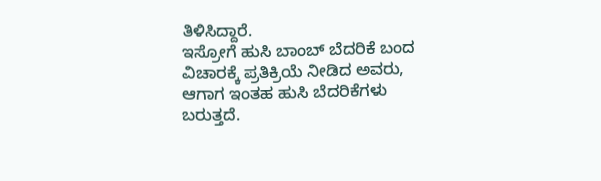ತಿಳಿಸಿದ್ದಾರೆ.
ಇಸ್ರೋಗೆ ಹುಸಿ ಬಾಂಬ್ ಬೆದರಿಕೆ ಬಂದ ವಿಚಾರಕ್ಕೆ ಪ್ರತಿಕ್ರಿಯೆ ನೀಡಿದ ಅವರು, ಆಗಾಗ ಇಂತಹ ಹುಸಿ ಬೆದರಿಕೆಗಳು ಬರುತ್ತದೆ.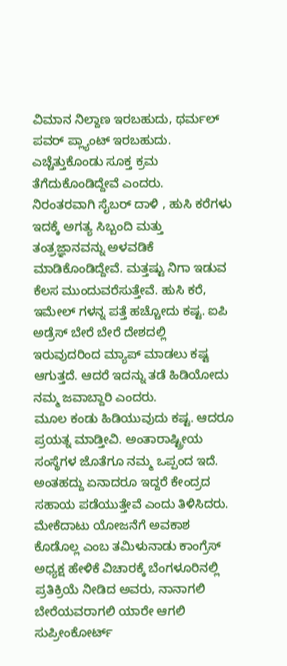ವಿಮಾನ ನಿಲ್ದಾಣ ಇರಬಹುದು, ಥರ್ಮಲ್ ಪವರ್ ಪ್ಲ್ಯಾಂಟ್ ಇರಬಹುದು. ಎಚ್ಚೆತ್ತುಕೊಂಡು ಸೂಕ್ತ ಕ್ರಮ ತೆಗೆದುಕೊಂಡಿದ್ದೇವೆ ಎಂದರು.
ನಿರಂತರವಾಗಿ ಸೈಬರ್ ದಾಳಿ , ಹುಸಿ ಕರೆಗಳು ಇದಕ್ಕೆ ಅಗತ್ಯ ಸಿಬ್ಬಂದಿ ಮತ್ತು ತಂತ್ರಜ್ಞಾನವನ್ನು ಅಳವಡಿಕೆ ಮಾಡಿಕೊಂಡಿದ್ದೇವೆ. ಮತ್ತಷ್ಟು ನಿಗಾ ಇಡುವ ಕೆಲಸ ಮುಂದುವರೆಸುತ್ತೇವೆ. ಹುಸಿ ಕರೆ, ಇಮೇಲ್ ಗಳನ್ನ ಪತ್ತೆ ಹಚ್ಚೋದು ಕಷ್ಟ. ಐಪಿ ಅಡ್ರೆಸ್ ಬೇರೆ ಬೇರೆ ದೇಶದಲ್ಲಿ ಇರುವುದರಿಂದ ಮ್ಯಾಪ್ ಮಾಡಲು ಕಷ್ಟ ಆಗುತ್ತದೆ. ಆದರೆ ಇದನ್ನು ತಡೆ ಹಿಡಿಯೋದು ನಮ್ಮ ಜವಾಬ್ದಾರಿ ಎಂದರು.
ಮೂಲ ಕಂಡು ಹಿಡಿಯುವುದು ಕಷ್ಟ. ಆದರೂ ಪ್ರಯತ್ನ ಮಾಡ್ತೀವಿ. ಅಂತಾರಾಷ್ಟ್ರೀಯ ಸಂಸ್ಥೆಗಳ ಜೊತೆಗೂ ನಮ್ಮ ಒಪ್ಪಂದ ಇದೆ. ಅಂತಹದ್ದು ಏನಾದರೂ ಇದ್ದರೆ ಕೇಂದ್ರದ ಸಹಾಯ ಪಡೆಯುತ್ತೇವೆ ಎಂದು ತಿಳಿಸಿದರು.
ಮೇಕೆದಾಟು ಯೋಜನೆಗೆ ಅವಕಾಶ ಕೊಡೊಲ್ಲ ಎಂಬ ತಮಿಳುನಾಡು ಕಾಂಗ್ರೆಸ್ ಅಧ್ಯಕ್ಷ ಹೇಳಿಕೆ ವಿಚಾರಕ್ಕೆ ಬೆಂಗಳೂರಿನಲ್ಲಿ ಪ್ರತಿಕ್ರಿಯೆ ನೀಡಿದ ಅವರು, ನಾನಾಗಲಿ ಬೇರೆಯವರಾಗಲಿ ಯಾರೇ ಆಗಲಿ ಸುಪ್ರೀಂಕೋರ್ಟ್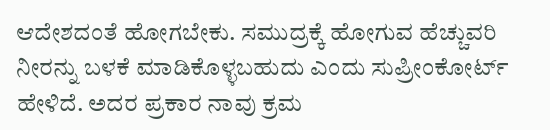ಆದೇಶದಂತೆ ಹೋಗಬೇಕು. ಸಮುದ್ರಕ್ಕೆ ಹೋಗುವ ಹೆಚ್ಚುವರಿ ನೀರನ್ನು ಬಳಕೆ ಮಾಡಿಕೊಳ್ಳಬಹುದು ಎಂದು ಸುಪ್ರೀಂಕೋರ್ಟ್ ಹೇಳಿದೆ. ಅದರ ಪ್ರಕಾರ ನಾವು ಕ್ರಮ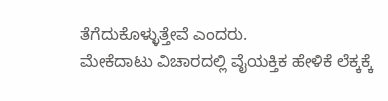ತೆಗೆದುಕೊಳ್ಳುತ್ತೇವೆ ಎಂದರು.
ಮೇಕೆದಾಟು ವಿಚಾರದಲ್ಲಿ ವೈಯಕ್ತಿಕ ಹೇಳಿಕೆ ಲೆಕ್ಕಕ್ಕೆ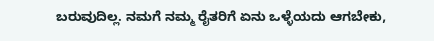ಬರುವುದಿಲ್ಲ. ನಮಗೆ ನಮ್ಮ ರೈತರಿಗೆ ಏನು ಒಳ್ಳೆಯದು ಆಗಬೇಕು,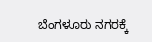ಬೆಂಗಳೂರು ನಗರಕ್ಕೆ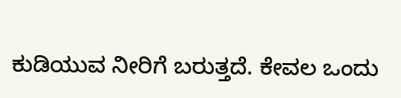ಕುಡಿಯುವ ನೀರಿಗೆ ಬರುತ್ತದೆ. ಕೇವಲ ಒಂದು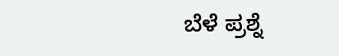ಬೆಳೆ ಪ್ರಶ್ನೆ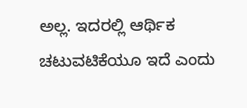ಅಲ್ಲ. ಇದರಲ್ಲಿ ಆರ್ಥಿಕ ಚಟುವಟಿಕೆಯೂ ಇದೆ ಎಂದು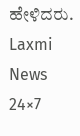ಹೇಳಿದರು.
Laxmi News 24×7